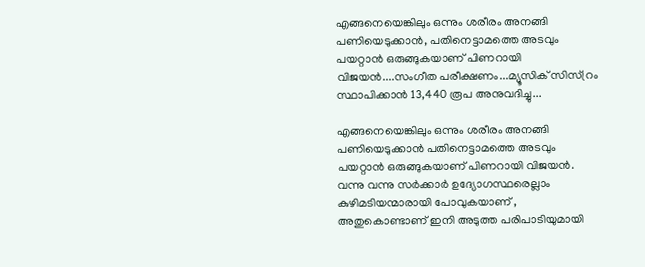എങ്ങനെയെങ്കിലും ഒന്നും ശരീരം അനങ്ങി പണിയെടുക്കാൻ, പതിനെട്ടാമത്തെ അടവും പയറ്റാൻ ഒരുങ്ങുകയാണ് പിണറായി വിജയൻ....സംഗീത പരീക്ഷണം...മ്യൂസിക് സിസ്റ്രം സ്ഥാപിക്കാൻ 13,440 രൂപ അനുവദിച്ചു...

എങ്ങനെയെങ്കിലും ഒന്നും ശരീരം അനങ്ങി പണിയെടുക്കാൻ പതിനെട്ടാമത്തെ അടവും പയറ്റാൻ ഒരുങ്ങുകയാണ് പിണറായി വിജയൻ. വന്നു വന്നു സർക്കാർ ഉദ്യോഗസ്ഥരെല്ലാം കുഴിമടിയന്മാരായി പോവുകയാണ് , അതുകൊണ്ടാണ് ഇനി അടുത്ത പരിപാടിയുമായി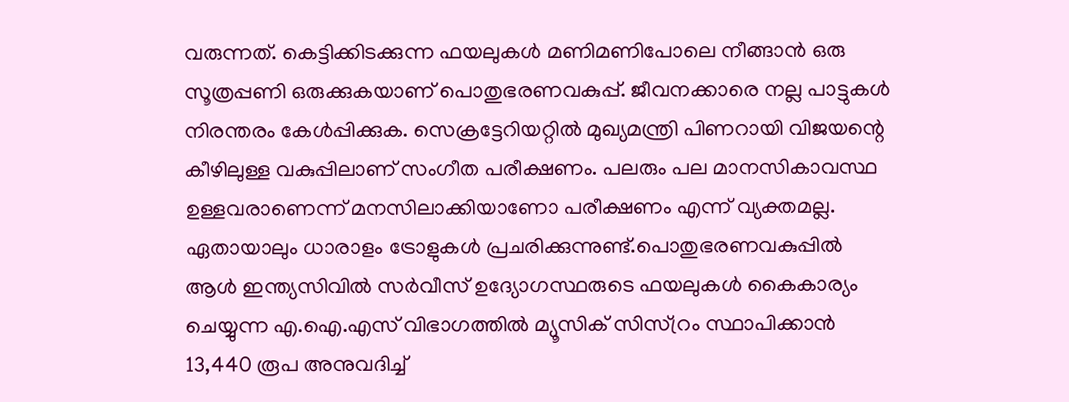വരുന്നത്. കെട്ടിക്കിടക്കുന്ന ഫയലുകൾ മണിമണിപോലെ നീങ്ങാൻ ഒരു സൂത്രപ്പണി ഒരുക്കുകയാണ് പൊതുഭരണവകുപ്പ്. ജീവനക്കാരെ നല്ല പാട്ടുകൾ നിരന്തരം കേൾപ്പിക്കുക. സെക്രട്ടേറിയറ്റിൽ മുഖ്യമന്ത്രി പിണറായി വിജയന്റെ കീഴിലുള്ള വകുപ്പിലാണ് സംഗീത പരീക്ഷണം. പലരും പല മാനസികാവസ്ഥ ഉള്ളവരാണെന്ന് മനസിലാക്കിയാണോ പരീക്ഷണം എന്ന് വ്യക്തമല്ല. ഏതായാലും ധാരാളം ട്രോളുകൾ പ്രചരിക്കുന്നുണ്ട്.പൊതുഭരണവകുപ്പിൽ ആൾ ഇന്ത്യസിവിൽ സർവീസ് ഉദ്യോഗസ്ഥരുടെ ഫയലുകൾ കൈകാര്യം ചെയ്യുന്ന എ.ഐ.എസ് വിഭാഗത്തിൽ മ്യൂസിക് സിസ്റ്രം സ്ഥാപിക്കാൻ 13,440 രൂപ അനുവദിച്ച്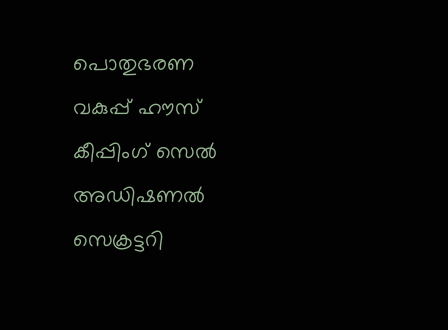പൊതുഭരണ വകുപ്പ് ഹൗസ് കീപ്പിംഗ് സെൽ അഡിഷണൽ സെക്രട്ടറി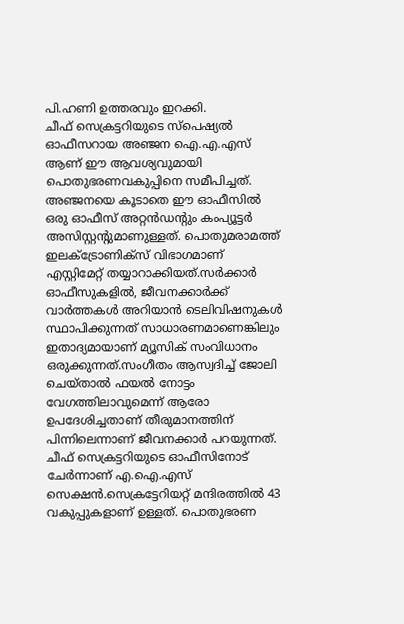പി.ഹണി ഉത്തരവും ഇറക്കി.
ചീഫ് സെക്രട്ടറിയുടെ സ്പെഷ്യൽ ഓഫീസറായ അഞ്ജന ഐ.എ.എസ് ആണ് ഈ ആവശ്യവുമായി പൊതുഭരണവകുപ്പിനെ സമീപിച്ചത്. അഞ്ജനയെ കൂടാതെ ഈ ഓഫീസിൽ ഒരു ഓഫീസ് അറ്റൻഡന്റും കംപ്യൂട്ടർ അസിസ്റ്റന്റുമാണുള്ളത്. പൊതുമരാമത്ത് ഇലക്ട്രോണിക്സ് വിഭാഗമാണ് എസ്റ്റിമേറ്റ് തയ്യാറാക്കിയത്.സർക്കാർ ഓഫീസുകളിൽ, ജീവനക്കാർക്ക് വാർത്തകൾ അറിയാൻ ടെലിവിഷനുകൾ സ്ഥാപിക്കുന്നത് സാധാരണമാണെങ്കിലും ഇതാദ്യമായാണ് മ്യൂസിക് സംവിധാനം ഒരുക്കുന്നത്.സംഗീതം ആസ്വദിച്ച് ജോലി ചെയ്താൽ ഫയൽ നോട്ടം വേഗത്തിലാവുമെന്ന് ആരോ ഉപദേശിച്ചതാണ് തീരുമാനത്തിന് പിന്നിലെന്നാണ് ജീവനക്കാർ പറയുന്നത്. ചീഫ് സെക്രട്ടറിയുടെ ഓഫീസിനോട് ചേർന്നാണ് എ.ഐ.എസ് സെക്ഷൻ.സെക്രട്ടേറിയറ്റ് മന്ദിരത്തിൽ 43 വകുപ്പുകളാണ് ഉള്ളത്. പൊതുഭരണ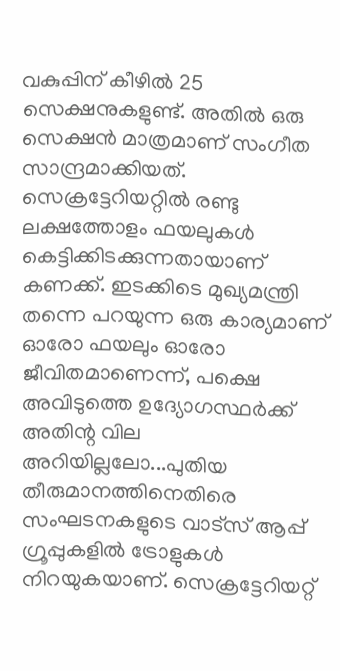വകുപ്പിന് കീഴിൽ 25 സെക്ഷനുകളുണ്ട്. അതിൽ ഒരു സെക്ഷൻ മാത്രമാണ് സംഗീത സാന്ദ്രമാക്കിയത്. സെക്രട്ടേറിയറ്റിൽ രണ്ടു ലക്ഷത്തോളം ഫയലുകൾ കെട്ടിക്കിടക്കുന്നതായാണ് കണക്ക്. ഇടക്കിടെ മുഖ്യമന്ത്രി തന്നെ പറയുന്ന ഒരു കാര്യമാണ് ഓരോ ഫയലും ഓരോ ജീവിതമാണെന്ന്, പക്ഷെ അവിടുത്തെ ഉദ്യോഗസ്ഥർക്ക് അതിന്റ വില അറിയില്ലലോ...പുതിയ തീരുമാനത്തിനെതിരെ സംഘടനകളുടെ വാട്സ് ആപ്പ് ഗ്രൂപ്പുകളിൽ ട്രോളുകൾ നിറയുകയാണ്. സെക്രട്ടേറിയറ്റ്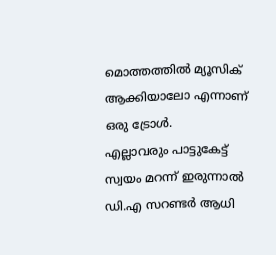മൊത്തത്തിൽ മ്യൂസിക് ആക്കിയാലോ എന്നാണ് ഒരു ട്രോൾ.
എല്ലാവരും പാട്ടുകേട്ട് സ്വയം മറന്ന് ഇരുന്നാൽ ഡി.എ സറണ്ടർ ആധി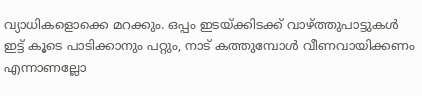വ്യാധികളൊക്കെ മറക്കും. ഒപ്പം ഇടയ്ക്കിടക്ക് വാഴ്ത്തുപാട്ടുകൾ ഇട്ട് കൂടെ പാടിക്കാനും പറ്റും, നാട് കത്തുമ്പോൾ വീണവായിക്കണം എന്നാണല്ലോ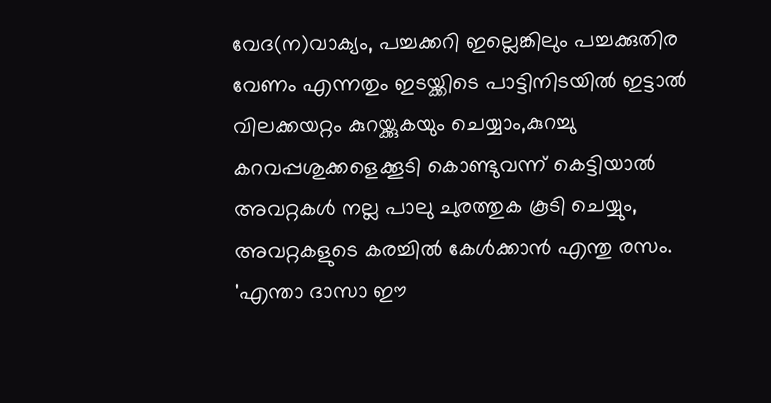വേദ(ന)വാക്യം, പച്ചക്കറി ഇല്ലെങ്കിലും പച്ചക്കുതിര വേണം എന്നതും ഇടയ്ക്കിടെ പാട്ടിനിടയിൽ ഇട്ടാൽ വിലക്കയറ്റം കുറയ്ക്കുകയും ചെയ്യാം,കുറച്ചു കറവപ്പശുക്കളെക്കൂടി കൊണ്ടുവന്ന് കെട്ടിയാൽ അവറ്റകൾ നല്ല പാലു ചുരത്തുക കൂടി ചെയ്യും, അവറ്റകളുടെ കരച്ചിൽ കേൾക്കാൻ എന്തു രസം. 'എന്താ ദാസാ ഈ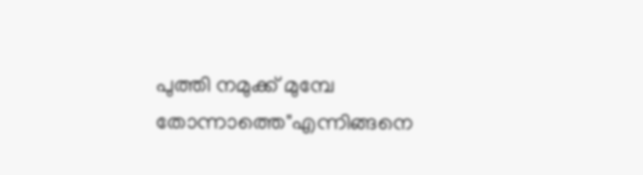പുത്തി നമുക്ക് മുമ്പേ തോന്നാത്തെ"എന്നിങ്ങനെ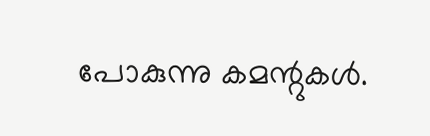പോകുന്നു കമന്റുകൾ.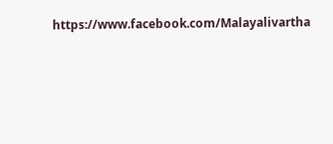https://www.facebook.com/Malayalivartha